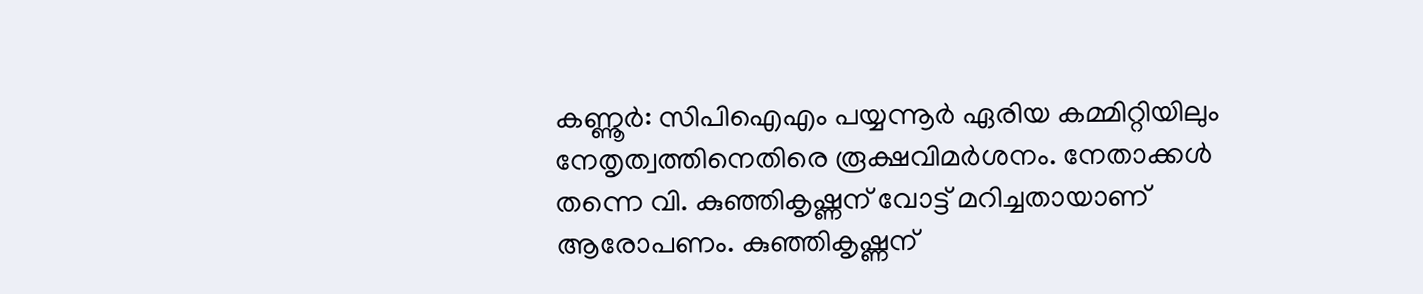കണ്ണൂർ: സിപിഐഎം പയ്യന്നൂർ ഏരിയ കമ്മിറ്റിയിലും നേതൃത്വത്തിനെതിരെ രൂക്ഷവിമർശനം. നേതാക്കൾ തന്നെ വി. കുഞ്ഞികൃഷ്ണന് വോട്ട് മറിച്ചതായാണ് ആരോപണം. കുഞ്ഞികൃഷ്ണന്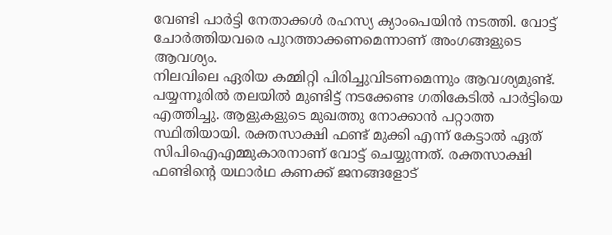വേണ്ടി പാർട്ടി നേതാക്കൾ രഹസ്യ ക്യാംപെയിൻ നടത്തി. വോട്ട് ചോർത്തിയവരെ പുറത്താക്കണമെന്നാണ് അംഗങ്ങളുടെ ആവശ്യം.
നിലവിലെ ഏരിയ കമ്മിറ്റി പിരിച്ചുവിടണമെന്നും ആവശ്യമുണ്ട്. പയ്യന്നൂരിൽ തലയിൽ മുണ്ടിട്ട് നടക്കേണ്ട ഗതികേടിൽ പാർട്ടിയെ എത്തിച്ചു. ആളുകളുടെ മുഖത്തു നോക്കാൻ പറ്റാത്ത സ്ഥിതിയായി. രക്തസാക്ഷി ഫണ്ട് മുക്കി എന്ന് കേട്ടാൽ ഏത് സിപിഐഎമ്മുകാരനാണ് വോട്ട് ചെയ്യുന്നത്. രക്തസാക്ഷി ഫണ്ടിന്റെ യഥാർഥ കണക്ക് ജനങ്ങളോട്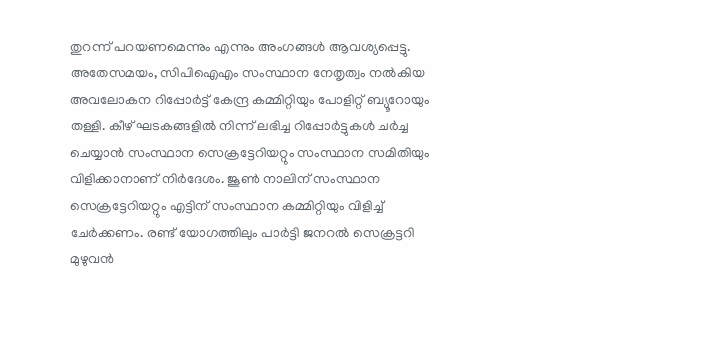തുറന്ന് പറയണമെന്നും എന്നും അംഗങ്ങൾ ആവശ്യപ്പെട്ടു.
അതേസമയം, സിപിഐഎം സംസ്ഥാന നേതൃത്വം നൽകിയ അവലോകന റിപ്പോർട്ട് കേന്ദ്ര കമ്മിറ്റിയും പോളിറ്റ് ബ്യൂറോയും തള്ളി. കീഴ് ഘടകങ്ങളിൽ നിന്ന് ലഭിച്ച റിപ്പോർട്ടുകൾ ചർച്ച ചെയ്യാൻ സംസ്ഥാന സെക്രട്ടേറിയറ്റും സംസ്ഥാന സമിതിയും വിളിക്കാനാണ് നിർദേശം. ജൂൺ നാലിന് സംസ്ഥാന സെക്രട്ടേറിയറ്റും എട്ടിന് സംസ്ഥാന കമ്മിറ്റിയും വിളിച്ച് ചേർക്കണം. രണ്ട് യോഗത്തിലും പാർട്ടി ജനറൽ സെക്രട്ടറി മുഴുവൻ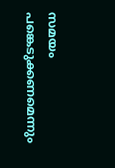സമയം പങ്കെടുക്കണമെന്നും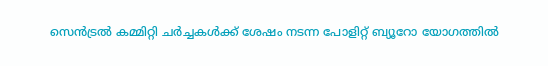സെൻട്രൽ കമ്മിറ്റി ചർച്ചകൾക്ക് ശേഷം നടന്ന പോളിറ്റ് ബ്യൂറോ യോഗത്തിൽ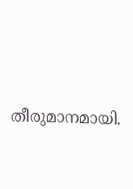തീരുമാനമായി.